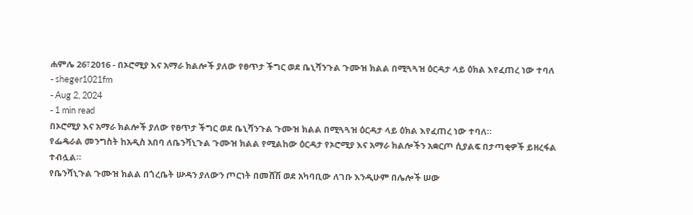ሐምሌ 26፣2016 - በኦሮሚያ እና አማራ ክልሎች ያለው የፀጥታ ችግር ወደ ቤኒሻንጉል ጉሙዝ ክልል በሚጓጓዝ ዕርዳታ ላይ ዕክል እየፈጠረ ነው ተባለ
- sheger1021fm
- Aug 2, 2024
- 1 min read
በኦሮሚያ እና አማራ ክልሎች ያለው የፀጥታ ችግር ወደ ቤኒሻንጉል ጉሙዝ ክልል በሚጓጓዝ ዕርዳታ ላይ ዕክል እየፈጠረ ነው ተባለ።
የፌዴራል መንግስት ከአዲስ አበባ ለቤንሻኒጉል ጉሙዝ ክልል የሚልከው ዕርዳታ የኦሮሚያ እና አማራ ክልሎችን አቋርጦ ሲያልፍ በታጣቂዎች ይዘረፋል ተብሏል።
የቤንሻኒጉል ጉሙዝ ክልል በጎረቤት ሡዳን ያለውን ጦርነት በመሸሽ ወደ አካባቢው ለገቡ እንዲሁም በሌሎች ሠው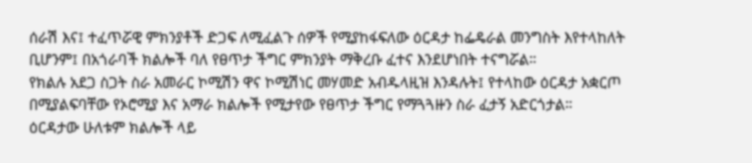ሰራሽ እና፤ ተፈጥሯዊ ምክንያቶች ድጋፍ ለሚፈልጉ ሰዎች የሚያከፋፍለው ዕርዳታ ከፌዴራል መንግስት እየተላከለት ቢሆንም፤ በአጎራባች ክልሎች ባለ የፀጥታ ችግር ምክንያት ማቅረቡ ፈተና እንደሆነበት ተናግሯል።
የክልሉ አደጋ ስጋት ስራ አመራር ኮሚሽን ዋና ኮሚሽነር መሃመድ አብዱላዚዝ እንዳሉት፤ የተላከው ዕርዳታ አቋርጦ በሚያልፍባቸው የኦሮሚያ እና አማራ ክልሎች የሚታየው የፀጥታ ችግር የማጓጓዙን ስራ ፈታኝ አድርጎታል።
ዕርዳታው ሁለቱም ክልሎች ላይ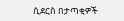ሲደርስ በታጣቂዎች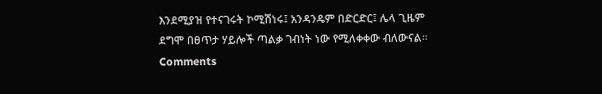እንደሚያዝ የተናገሩት ኮሚሽነሩ፤ አንዳንዴም በድርድር፤ ሌላ ጊዜም ደግሞ በፀጥታ ሃይሎች ጣልቃ ገብነት ነው የሚለቀቀው ብለውናል።
Comments